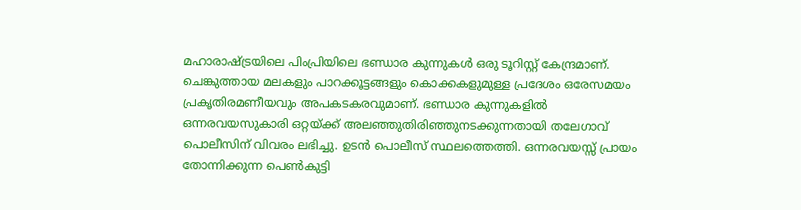മഹാരാഷ്ട്രയിലെ പിംപ്രിയിലെ ഭണ്ഡാര കുന്നുകൾ ഒരു ടൂറിസ്റ്റ് കേന്ദ്രമാണ്. ചെങ്കുത്തായ മലകളും പാറക്കൂട്ടങ്ങളും കൊക്കകളുമുള്ള പ്രദേശം ഒരേസമയം പ്രകൃതിരമണീയവും അപകടകരവുമാണ്. ഭണ്ഡാര കുന്നുകളിൽ ഒന്നരവയസുകാരി ഒറ്റയ്ക്ക് അലഞ്ഞുതിരിഞ്ഞുനടക്കുന്നതായി തലേഗാവ് പൊലീസിന് വിവരം ലഭിച്ചു. ഉടൻ പൊലീസ് സ്ഥലത്തെത്തി. ഒന്നരവയസ്സ് പ്രായം തോന്നിക്കുന്ന പെൺകുട്ടി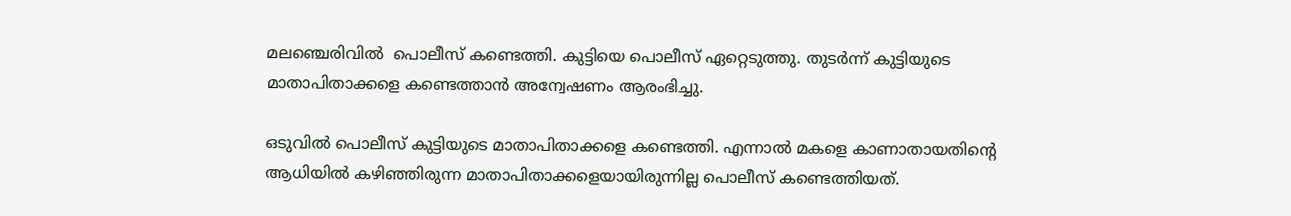മലഞ്ചെരിവില്‍  പൊലീസ് കണ്ടെത്തി. കുട്ടിയെ പൊലീസ് ഏറ്റെടുത്തു. തുടർന്ന് കുട്ടിയുടെ മാതാപിതാക്കളെ കണ്ടെത്താൻ അന്വേഷണം ആരംഭിച്ചു.

ഒടുവിൽ പൊലീസ് കുട്ടിയുടെ മാതാപിതാക്കളെ കണ്ടെത്തി. എന്നാൽ മകളെ കാണാതായതിന്‍റെ ആധിയിൽ കഴിഞ്ഞിരുന്ന മാതാപിതാക്കളെയായിരുന്നില്ല പൊലീസ് കണ്ടെത്തിയത്.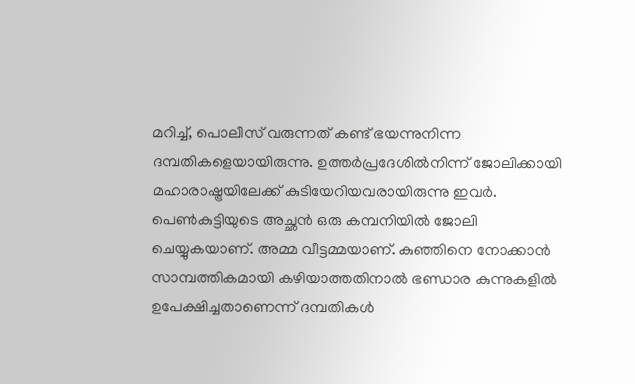മറിച്ച്, പൊലീസ് വരുന്നത് കണ്ട് ഭയന്നുനിന്ന ദമ്പതികളെയായിരുന്നു. ഉത്തർപ്രദേശിൽനിന്ന് ജോലിക്കായി മഹാരാഷ്ട്രയിലേക്ക് കുടിയേറിയവരായിരുന്നു ഇവർ. പെൺകുട്ടിയുടെ അച്ഛൻ ഒരു കമ്പനിയിൽ ജോലി ചെയ്യുകയാണ്. അമ്മ വീട്ടമ്മയാണ്. കുഞ്ഞിനെ നോക്കാൻ സാമ്പത്തികമായി കഴിയാത്തതിനാൽ ഭണ്ഡാര കുന്നുകളിൽ ഉപേക്ഷിച്ചതാണെന്ന് ദമ്പതികൾ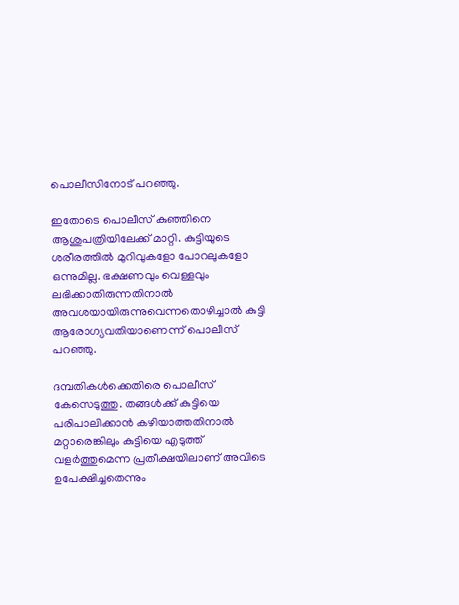പൊലീസിനോട് പറഞ്ഞു.

ഇതോടെ പൊലീസ് കുഞ്ഞിനെ ആശുപത്രിയിലേക്ക് മാറ്റി. കുട്ടിയുടെ ശരീരത്തിൽ മുറിവുകളോ പോറലുകളോ ഒന്നുമില്ല. ഭക്ഷണവും വെള്ളവും ലഭിക്കാതിരുന്നതിനാൽ അവശയായിരുന്നുവെന്നതൊഴിച്ചാൽ കുട്ടി ആരോഗ്യവതിയാണെന്ന് പൊലീസ് പറഞ്ഞു.

ദമ്പതികൾക്കെതിരെ പൊലീസ് കേസെടുത്തു. തങ്ങൾക്ക് കുട്ടിയെ പരിപാലിക്കാൻ കഴിയാത്തതിനാൽ മറ്റാരെങ്കിലും കുട്ടിയെ എടുത്ത് വളർത്തുമെന്ന പ്രതീക്ഷയിലാണ് അവിടെ ഉപേക്ഷിച്ചതെന്നും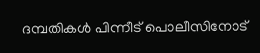ദമ്പതികൾ പിന്നീട് പൊലീസിനോട്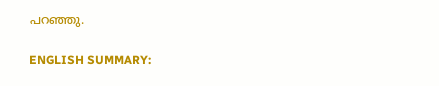പറഞ്ഞു.

ENGLISH SUMMARY: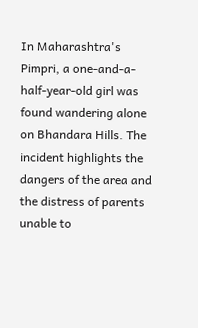In Maharashtra's Pimpri, a one-and-a-half-year-old girl was found wandering alone on Bhandara Hills. The incident highlights the dangers of the area and the distress of parents unable to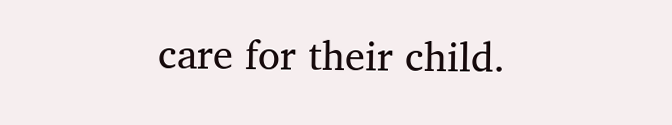care for their child.